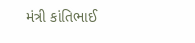મંત્રી કાંતિભાઈ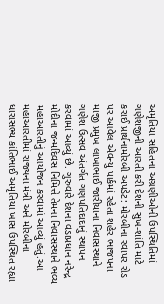અમૃતિયા સહિતના અગ્રણીઓની ઉપસ્થિતિમાં ગણેશજીની આરતી કરી દેશની સુખ-શાંતિ માટે કરાઈ પ્રાર્થનામોરબી અપડેટ: મોરબીના રવાપર રોડ પર આવેલ એવન્યુ પાર્કમાં રહેતા શહેર ભાજપના માજી પ્રમુખ લાખાભાઈ જારીયાના નિવાસસ્થાને ગણેશ ઉત્સવ અંતર્ગત ગણપતિદાદાનું સ્થાપન કરવામાં આવ્યું છે. ગુરુવારે દેશના વડાપ્રધાન નરેન્દ્ર મોદીના જન્મદિવસ નિમિત્તે તેમના નિવાસસ્થાને ભવ્ય મહાઆરતીનું આયોજન કરવામાં આવ્યું હતું.આ મહાઆરતીમાં રાજ્યના મંત્રી અને મોરબીના ધારાસભ્ય કાંતિભાઈ અમૃતિયા ખાસ ઉપસ્થિત રહ્યા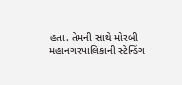હતા. તેમની સાથે મોરબી મહાનગરપાલિકાની સ્ટેન્ડિંગ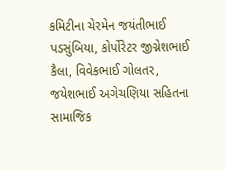કમિટીના ચેરમેન જયંતીભાઈ પડસુંબિયા, કોર્પોરેટર જીગ્નેશભાઈ કૈલા, વિવેકભાઈ ગોલતર, જયેશભાઈ અગેચણિયા સહિતના સામાજિક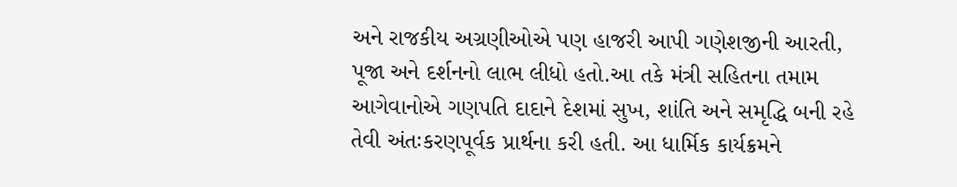અને રાજકીય અગ્રણીઓએ પણ હાજરી આપી ગણેશજીની આરતી, પૂજા અને દર્શનનો લાભ લીધો હતો.આ તકે મંત્રી સહિતના તમામ આગેવાનોએ ગણપતિ દાદાને દેશમાં સુખ, શાંતિ અને સમૃદ્ધિ બની રહે તેવી અંતઃકરણપૂર્વક પ્રાર્થના કરી હતી. આ ધાર્મિક કાર્યક્રમને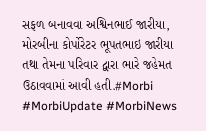સફળ બનાવવા અશ્વિનભાઈ જારીયા, મોરબીના કોર્પોરેટર ભૂપતભાઇ જારીયા તથા તેમના પરિવાર દ્વારા ભારે જહેમત ઉઠાવવામાં આવી હતી.#Morbi #MorbiUpdate #MorbiNews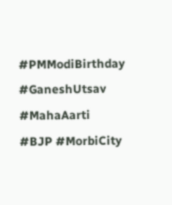#PMModiBirthday #GaneshUtsav #MahaAarti #BJP #MorbiCity